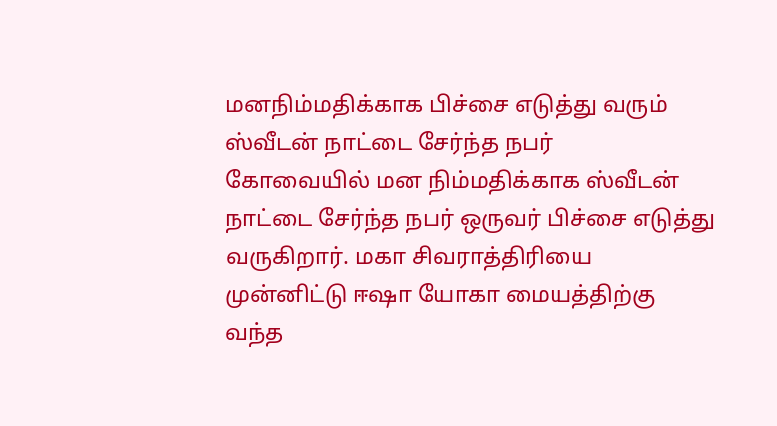மனநிம்மதிக்காக பிச்சை எடுத்து வரும் ஸ்வீடன் நாட்டை சேர்ந்த நபர்
கோவையில் மன நிம்மதிக்காக ஸ்வீடன் நாட்டை சேர்ந்த நபர் ஒருவர் பிச்சை எடுத்து வருகிறார். மகா சிவராத்திரியை முன்னிட்டு ஈஷா யோகா மையத்திற்கு வந்த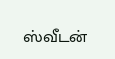ஸ்வீடன்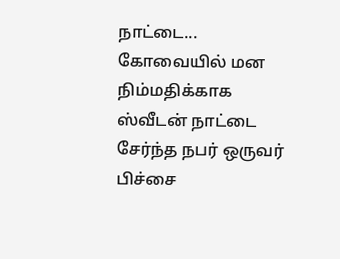நாட்டை...
கோவையில் மன நிம்மதிக்காக ஸ்வீடன் நாட்டை சேர்ந்த நபர் ஒருவர் பிச்சை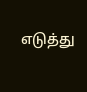எடுத்து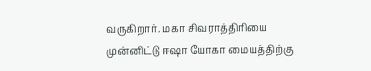வருகிறார். மகா சிவராத்திரியை முன்னிட்டு ஈஷா யோகா மையத்திற்கு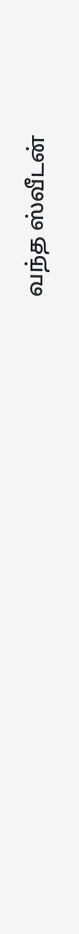வந்த ஸ்வீடன்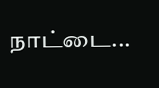நாட்டை...